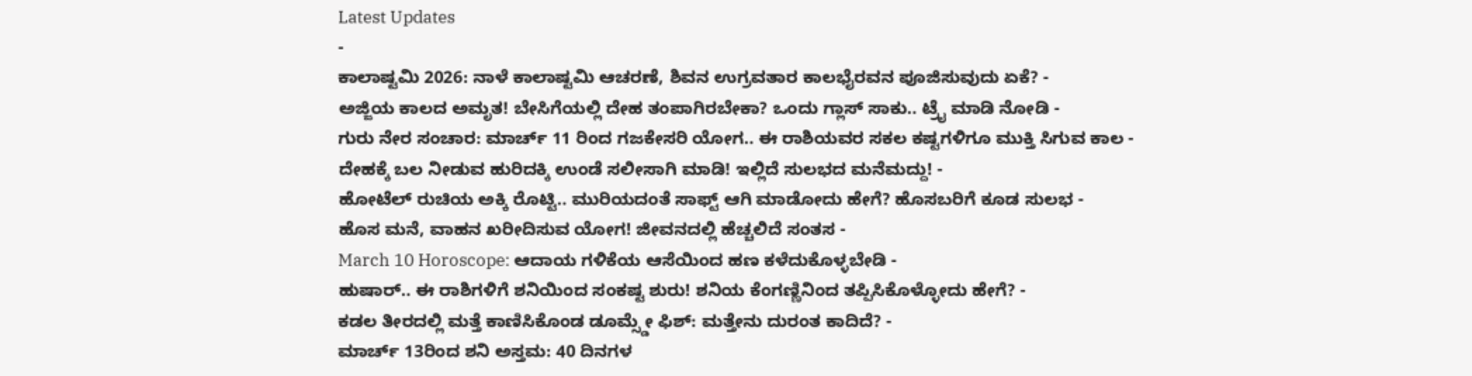Latest Updates
-
ಕಾಲಾಷ್ಟಮಿ 2026: ನಾಳೆ ಕಾಲಾಷ್ಟಮಿ ಆಚರಣೆ, ಶಿವನ ಉಗ್ರವತಾರ ಕಾಲಭೈರವನ ಪೂಜಿಸುವುದು ಏಕೆ? -
ಅಜ್ಜಿಯ ಕಾಲದ ಅಮೃತ! ಬೇಸಿಗೆಯಲ್ಲಿ ದೇಹ ತಂಪಾಗಿರಬೇಕಾ? ಒಂದು ಗ್ಲಾಸ್ ಸಾಕು.. ಟ್ರೈ ಮಾಡಿ ನೋಡಿ -
ಗುರು ನೇರ ಸಂಚಾರ: ಮಾರ್ಚ್ 11 ರಿಂದ ಗಜಕೇಸರಿ ಯೋಗ.. ಈ ರಾಶಿಯವರ ಸಕಲ ಕಷ್ಟಗಳಿಗೂ ಮುಕ್ತಿ ಸಿಗುವ ಕಾಲ -
ದೇಹಕ್ಕೆ ಬಲ ನೀಡುವ ಹುರಿದಕ್ಕಿ ಉಂಡೆ ಸಲೀಸಾಗಿ ಮಾಡಿ! ಇಲ್ಲಿದೆ ಸುಲಭದ ಮನೆಮದ್ದು! -
ಹೋಟೆಲ್ ರುಚಿಯ ಅಕ್ಕಿ ರೊಟ್ಟಿ.. ಮುರಿಯದಂತೆ ಸಾಫ್ಟ್ ಆಗಿ ಮಾಡೋದು ಹೇಗೆ? ಹೊಸಬರಿಗೆ ಕೂಡ ಸುಲಭ -
ಹೊಸ ಮನೆ, ವಾಹನ ಖರೀದಿಸುವ ಯೋಗ! ಜೀವನದಲ್ಲಿ ಹೆಚ್ಚಲಿದೆ ಸಂತಸ -
March 10 Horoscope: ಆದಾಯ ಗಳಿಕೆಯ ಆಸೆಯಿಂದ ಹಣ ಕಳೆದುಕೊಳ್ಳಬೇಡಿ -
ಹುಷಾರ್.. ಈ ರಾಶಿಗಳಿಗೆ ಶನಿಯಿಂದ ಸಂಕಷ್ಟ ಶುರು! ಶನಿಯ ಕೆಂಗಣ್ಣಿನಿಂದ ತಪ್ಪಿಸಿಕೊಳ್ಳೋದು ಹೇಗೆ? -
ಕಡಲ ತೀರದಲ್ಲಿ ಮತ್ತೆ ಕಾಣಿಸಿಕೊಂಡ ಡೂಮ್ಸ್ಡೇ ಫಿಶ್: ಮತ್ತೇನು ದುರಂತ ಕಾದಿದೆ? -
ಮಾರ್ಚ್ 13ರಿಂದ ಶನಿ ಅಸ್ತಮ: 40 ದಿನಗಳ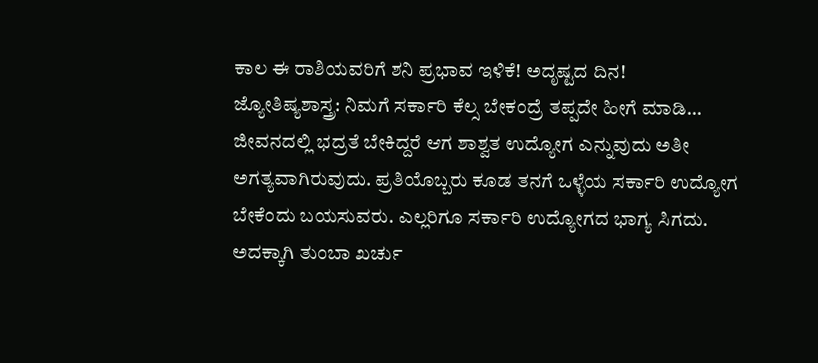ಕಾಲ ಈ ರಾಶಿಯವರಿಗೆ ಶನಿ ಪ್ರಭಾವ ಇಳಿಕೆ! ಅದೃಷ್ಟದ ದಿನ!
ಜ್ಯೋತಿಷ್ಯಶಾಸ್ತ್ರ: ನಿಮಗೆ ಸರ್ಕಾರಿ ಕೆಲ್ಸ ಬೇಕಂದ್ರೆ ತಪ್ಪದೇ ಹೀಗೆ ಮಾಡಿ…
ಜೀವನದಲ್ಲಿ ಭದ್ರತೆ ಬೇಕಿದ್ದರೆ ಆಗ ಶಾಶ್ವತ ಉದ್ಯೋಗ ಎನ್ನುವುದು ಅತೀ ಅಗತ್ಯವಾಗಿರುವುದು. ಪ್ರತಿಯೊಬ್ಬರು ಕೂಡ ತನಗೆ ಒಳ್ಳೆಯ ಸರ್ಕಾರಿ ಉದ್ಯೋಗ ಬೇಕೆಂದು ಬಯಸುವರು. ಎಲ್ಲರಿಗೂ ಸರ್ಕಾರಿ ಉದ್ಯೋಗದ ಭಾಗ್ಯ ಸಿಗದು. ಅದಕ್ಕಾಗಿ ತುಂಬಾ ಖರ್ಚು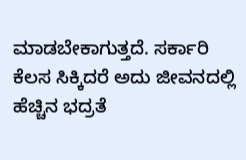ಮಾಡಬೇಕಾಗುತ್ತದೆ. ಸರ್ಕಾರಿ ಕೆಲಸ ಸಿಕ್ಕಿದರೆ ಅದು ಜೀವನದಲ್ಲಿ ಹೆಚ್ಚಿನ ಭದ್ರತೆ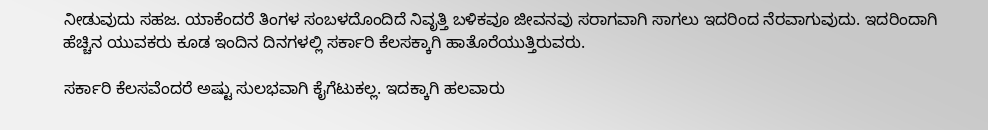ನೀಡುವುದು ಸಹಜ. ಯಾಕೆಂದರೆ ತಿಂಗಳ ಸಂಬಳದೊಂದಿದೆ ನಿವೃತ್ತಿ ಬಳಿಕವೂ ಜೀವನವು ಸರಾಗವಾಗಿ ಸಾಗಲು ಇದರಿಂದ ನೆರವಾಗುವುದು. ಇದರಿಂದಾಗಿ ಹೆಚ್ಚಿನ ಯುವಕರು ಕೂಡ ಇಂದಿನ ದಿನಗಳಲ್ಲಿ ಸರ್ಕಾರಿ ಕೆಲಸಕ್ಕಾಗಿ ಹಾತೊರೆಯುತ್ತಿರುವರು.

ಸರ್ಕಾರಿ ಕೆಲಸವೆಂದರೆ ಅಷ್ಟು ಸುಲಭವಾಗಿ ಕೈಗೆಟುಕಲ್ಲ. ಇದಕ್ಕಾಗಿ ಹಲವಾರು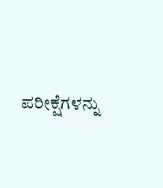ಪರೀಕ್ಷೆಗಳನ್ನು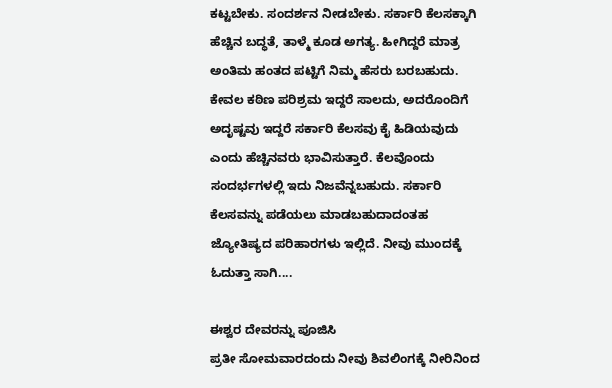ಕಟ್ಟಬೇಕು. ಸಂದರ್ಶನ ನೀಡಬೇಕು. ಸರ್ಕಾರಿ ಕೆಲಸಕ್ಕಾಗಿ ಹೆಚ್ಚಿನ ಬದ್ಧತೆ, ತಾಳ್ಮೆ ಕೂಡ ಅಗತ್ಯ. ಹೀಗಿದ್ದರೆ ಮಾತ್ರ ಅಂತಿಮ ಹಂತದ ಪಟ್ಟಿಗೆ ನಿಮ್ಮ ಹೆಸರು ಬರಬಹುದು. ಕೇವಲ ಕಠಿಣ ಪರಿಶ್ರಮ ಇದ್ದರೆ ಸಾಲದು, ಅದರೊಂದಿಗೆ ಅದೃಷ್ಟವು ಇದ್ದರೆ ಸರ್ಕಾರಿ ಕೆಲಸವು ಕೈ ಹಿಡಿಯವುದು ಎಂದು ಹೆಚ್ಚಿನವರು ಭಾವಿಸುತ್ತಾರೆ. ಕೆಲವೊಂದು ಸಂದರ್ಭಗಳಲ್ಲಿ ಇದು ನಿಜವೆನ್ನಬಹುದು. ಸರ್ಕಾರಿ ಕೆಲಸವನ್ನು ಪಡೆಯಲು ಮಾಡಬಹುದಾದಂತಹ ಜ್ಯೋತಿಷ್ಯದ ಪರಿಹಾರಗಳು ಇಲ್ಲಿದೆ. ನೀವು ಮುಂದಕ್ಕೆ ಓದುತ್ತಾ ಸಾಗಿ....

ಈಶ್ವರ ದೇವರನ್ನು ಪೂಜಿಸಿ
ಪ್ರತೀ ಸೋಮವಾರದಂದು ನೀವು ಶಿವಲಿಂಗಕ್ಕೆ ನೀರಿನಿಂದ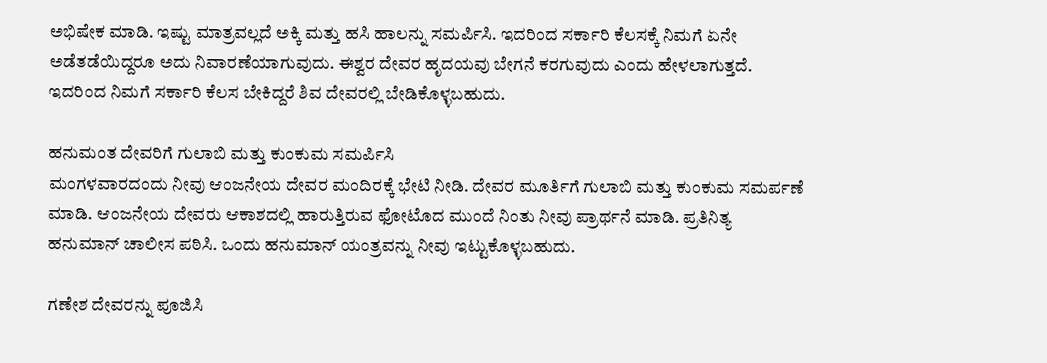ಅಭಿಷೇಕ ಮಾಡಿ. ಇಷ್ಟು ಮಾತ್ರವಲ್ಲದೆ ಅಕ್ಕಿ ಮತ್ತು ಹಸಿ ಹಾಲನ್ನು ಸಮರ್ಪಿಸಿ. ಇದರಿಂದ ಸರ್ಕಾರಿ ಕೆಲಸಕ್ಕೆ ನಿಮಗೆ ಏನೇ ಅಡೆತಡೆಯಿದ್ದರೂ ಅದು ನಿವಾರಣೆಯಾಗುವುದು. ಈಶ್ವರ ದೇವರ ಹೃದಯವು ಬೇಗನೆ ಕರಗುವುದು ಎಂದು ಹೇಳಲಾಗುತ್ತದೆ. ಇದರಿಂದ ನಿಮಗೆ ಸರ್ಕಾರಿ ಕೆಲಸ ಬೇಕಿದ್ದರೆ ಶಿವ ದೇವರಲ್ಲಿ ಬೇಡಿಕೊಳ್ಳಬಹುದು.

ಹನುಮಂತ ದೇವರಿಗೆ ಗುಲಾಬಿ ಮತ್ತು ಕುಂಕುಮ ಸಮರ್ಪಿಸಿ
ಮಂಗಳವಾರದಂದು ನೀವು ಆಂಜನೇಯ ದೇವರ ಮಂದಿರಕ್ಕೆ ಭೇಟಿ ನೀಡಿ. ದೇವರ ಮೂರ್ತಿಗೆ ಗುಲಾಬಿ ಮತ್ತು ಕುಂಕುಮ ಸಮರ್ಪಣೆ ಮಾಡಿ. ಆಂಜನೇಯ ದೇವರು ಆಕಾಶದಲ್ಲಿ ಹಾರುತ್ತಿರುವ ಫೋಟೊದ ಮುಂದೆ ನಿಂತು ನೀವು ಪ್ರಾರ್ಥನೆ ಮಾಡಿ. ಪ್ರತಿನಿತ್ಯ ಹನುಮಾನ್ ಚಾಲೀಸ ಪಠಿಸಿ. ಒಂದು ಹನುಮಾನ್ ಯಂತ್ರವನ್ನು ನೀವು ಇಟ್ಟುಕೊಳ್ಳಬಹುದು.

ಗಣೇಶ ದೇವರನ್ನು ಪೂಜಿಸಿ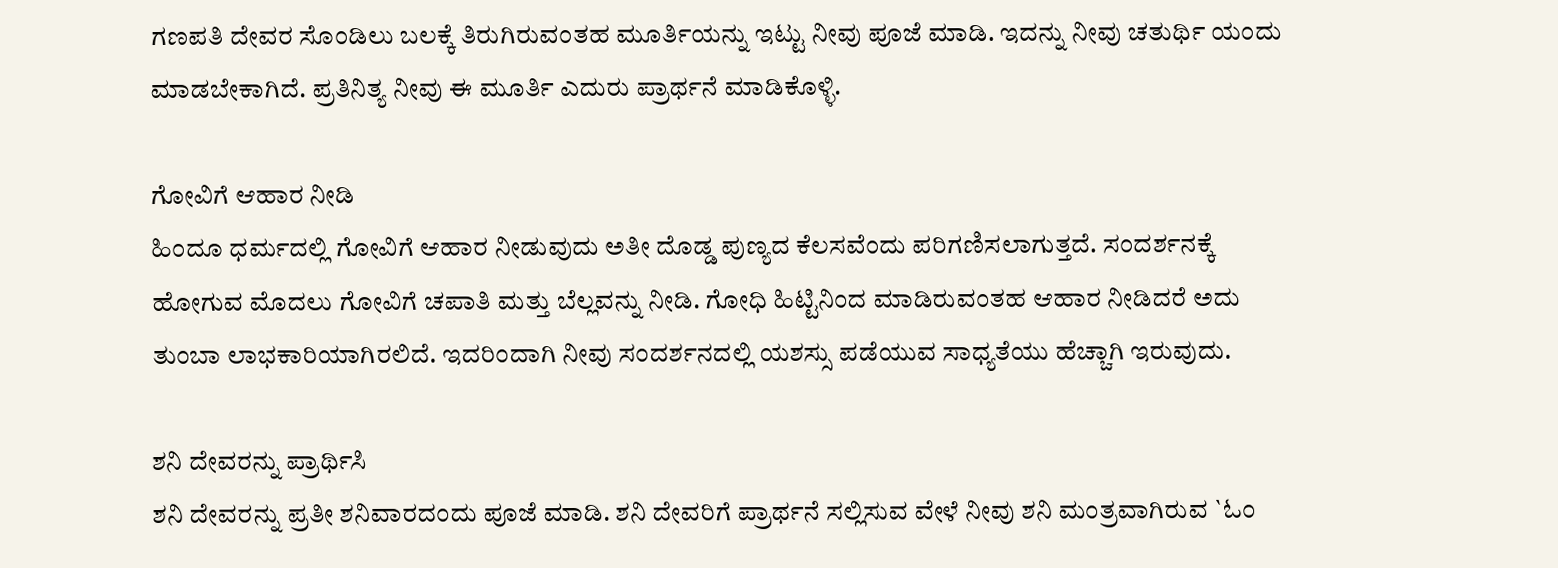ಗಣಪತಿ ದೇವರ ಸೊಂಡಿಲು ಬಲಕ್ಕೆ ತಿರುಗಿರುವಂತಹ ಮೂರ್ತಿಯನ್ನು ಇಟ್ಟು ನೀವು ಪೂಜೆ ಮಾಡಿ. ಇದನ್ನು ನೀವು ಚತುರ್ಥಿ ಯಂದು ಮಾಡಬೇಕಾಗಿದೆ. ಪ್ರತಿನಿತ್ಯ ನೀವು ಈ ಮೂರ್ತಿ ಎದುರು ಪ್ರಾರ್ಥನೆ ಮಾಡಿಕೊಳ್ಳಿ.

ಗೋವಿಗೆ ಆಹಾರ ನೀಡಿ
ಹಿಂದೂ ಧರ್ಮದಲ್ಲಿ ಗೋವಿಗೆ ಆಹಾರ ನೀಡುವುದು ಅತೀ ದೊಡ್ಡ ಪುಣ್ಯದ ಕೆಲಸವೆಂದು ಪರಿಗಣಿಸಲಾಗುತ್ತದೆ. ಸಂದರ್ಶನಕ್ಕೆ ಹೋಗುವ ಮೊದಲು ಗೋವಿಗೆ ಚಪಾತಿ ಮತ್ತು ಬೆಲ್ಲವನ್ನು ನೀಡಿ. ಗೋಧಿ ಹಿಟ್ಟಿನಿಂದ ಮಾಡಿರುವಂತಹ ಆಹಾರ ನೀಡಿದರೆ ಅದು ತುಂಬಾ ಲಾಭಕಾರಿಯಾಗಿರಲಿದೆ. ಇದರಿಂದಾಗಿ ನೀವು ಸಂದರ್ಶನದಲ್ಲಿ ಯಶಸ್ಸು ಪಡೆಯುವ ಸಾಧ್ಯತೆಯು ಹೆಚ್ಚಾಗಿ ಇರುವುದು.

ಶನಿ ದೇವರನ್ನು ಪ್ರಾರ್ಥಿಸಿ
ಶನಿ ದೇವರನ್ನು ಪ್ರತೀ ಶನಿವಾರದಂದು ಪೂಜೆ ಮಾಡಿ. ಶನಿ ದೇವರಿಗೆ ಪ್ರಾರ್ಥನೆ ಸಲ್ಲಿಸುವ ವೇಳೆ ನೀವು ಶನಿ ಮಂತ್ರವಾಗಿರುವ `ಓಂ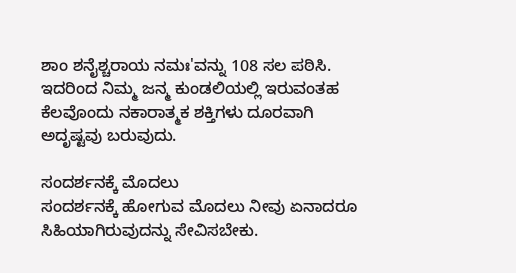ಶಾಂ ಶನೈಶ್ಚರಾಯ ನಮಃ'ವನ್ನು 108 ಸಲ ಪಠಿಸಿ. ಇದರಿಂದ ನಿಮ್ಮ ಜನ್ಮ ಕುಂಡಲಿಯಲ್ಲಿ ಇರುವಂತಹ ಕೆಲವೊಂದು ನಕಾರಾತ್ಮಕ ಶಕ್ತಿಗಳು ದೂರವಾಗಿ ಅದೃಷ್ಟವು ಬರುವುದು.

ಸಂದರ್ಶನಕ್ಕೆ ಮೊದಲು
ಸಂದರ್ಶನಕ್ಕೆ ಹೋಗುವ ಮೊದಲು ನೀವು ಏನಾದರೂ ಸಿಹಿಯಾಗಿರುವುದನ್ನು ಸೇವಿಸಬೇಕು.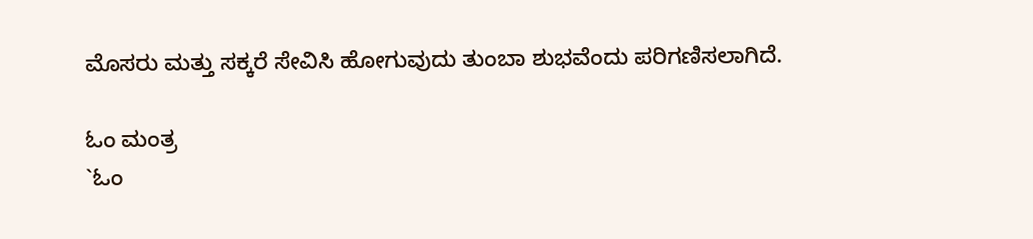ಮೊಸರು ಮತ್ತು ಸಕ್ಕರೆ ಸೇವಿಸಿ ಹೋಗುವುದು ತುಂಬಾ ಶುಭವೆಂದು ಪರಿಗಣಿಸಲಾಗಿದೆ.

ಓಂ ಮಂತ್ರ
`ಓಂ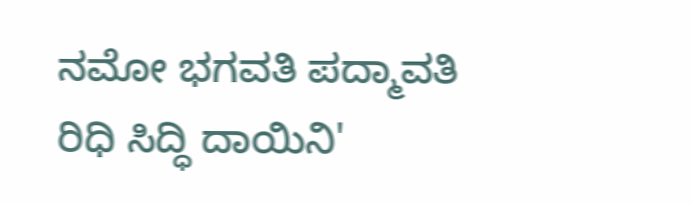ನಮೋ ಭಗವತಿ ಪದ್ಮಾವತಿ ರಿಧಿ ಸಿದ್ಧಿ ದಾಯಿನಿ'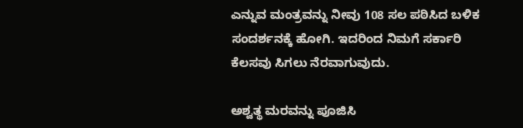ಎನ್ನುವ ಮಂತ್ರವನ್ನು ನೀವು 108 ಸಲ ಪಠಿಸಿದ ಬಳಿಕ ಸಂದರ್ಶನಕ್ಕೆ ಹೋಗಿ. ಇದರಿಂದ ನಿಮಗೆ ಸರ್ಕಾರಿ ಕೆಲಸವು ಸಿಗಲು ನೆರವಾಗುವುದು.

ಅಶ್ವತ್ಥ ಮರವನ್ನು ಪೂಜಿಸಿ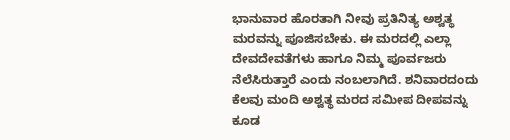ಭಾನುವಾರ ಹೊರತಾಗಿ ನೀವು ಪ್ರತಿನಿತ್ಯ ಅಶ್ವತ್ಥ ಮರವನ್ನು ಪೂಜಿಸಬೇಕು. ಈ ಮರದಲ್ಲಿ ಎಲ್ಲಾ ದೇವದೇವತೆಗಳು ಹಾಗೂ ನಿಮ್ಮ ಪೂರ್ವಜರು ನೆಲೆಸಿರುತ್ತಾರೆ ಎಂದು ನಂಬಲಾಗಿದೆ. ಶನಿವಾರದಂದು ಕೆಲವು ಮಂದಿ ಅಶ್ವತ್ಥ ಮರದ ಸಮೀಪ ದೀಪವನ್ನು ಕೂಡ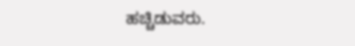ಹಚ್ಚಿಡುವರು.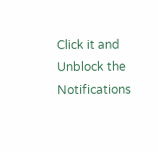Click it and Unblock the Notifications